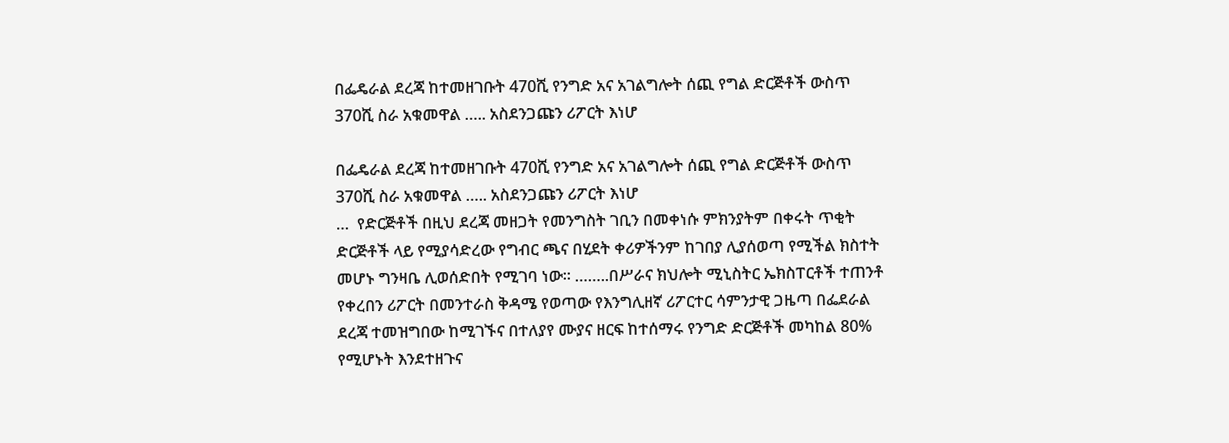በፌዴራል ደረጃ ከተመዘገቡት 470ሺ የንግድ አና አገልግሎት ሰጪ የግል ድርጅቶች ውስጥ 370ሺ ስራ አቁመዋል ….. አስደንጋጩን ሪፖርት እነሆ

በፌዴራል ደረጃ ከተመዘገቡት 470ሺ የንግድ አና አገልግሎት ሰጪ የግል ድርጅቶች ውስጥ 370ሺ ስራ አቁመዋል ….. አስደንጋጩን ሪፖርት እነሆ
…  የድርጅቶች በዚህ ደረጃ መዘጋት የመንግስት ገቢን በመቀነሱ ምክንያትም በቀሩት ጥቂት ድርጅቶች ላይ የሚያሳድረው የግብር ጫና በሂደት ቀሪዎችንም ከገበያ ሊያሰወጣ የሚችል ክስተት መሆኑ ግንዛቤ ሊወሰድበት የሚገባ ነው። ……..በሥራና ክህሎት ሚኒስትር ኤክስፐርቶች ተጠንቶ የቀረበን ሪፖርት በመንተራስ ቅዳሜ የወጣው የእንግሊዘኛ ሪፖርተር ሳምንታዊ ጋዜጣ በፌደራል ደረጃ ተመዝግበው ከሚገኙና በተለያየ ሙያና ዘርፍ ከተሰማሩ የንግድ ድርጅቶች መካከል 80% የሚሆኑት እንደተዘጉና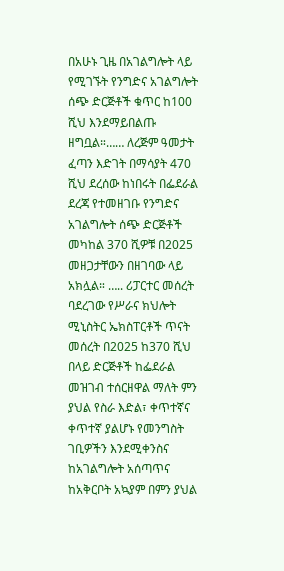በአሁኑ ጊዜ በአገልግሎት ላይ የሚገኙት የንግድና አገልግሎት ሰጭ ድርጅቶች ቁጥር ከ100 ሺህ እንደማይበልጡ ዘግቧል።…… ለረጅም ዓመታት ፈጣን እድገት በማሳያት 470 ሺህ ደረሰው ከነበሩት በፌደራል ደረጃ የተመዘገቡ የንግድና አገልግሎት ሰጭ ድርጅቶች መካከል 370 ሺዎቹ በ2025 መዘጋታቸውን በዘገባው ላይ አክሏል። ….. ሪፓርተር መሰረት ባደረገው የሥራና ክህሎት ሚኒስትር ኤክስፐርቶች ጥናት መሰረት በ2025 ከ370 ሺህ በላይ ድርጅቶች ከፌደራል መዝገብ ተሰርዘዋል ማለት ምን ያህል የስራ እድል፣ ቀጥተኛና ቀጥተኛ ያልሆኑ የመንግስት ገቢዎችን እንደሚቀንስና ከአገልግሎት አሰጣጥና ከአቅርቦት አኳያም በምን ያህል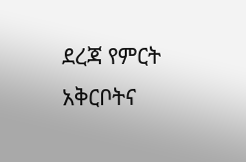ደረጃ የምርት አቅርቦትና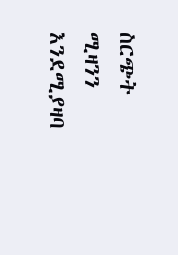ስርጭት ሚዛንን እንደሚያዛባ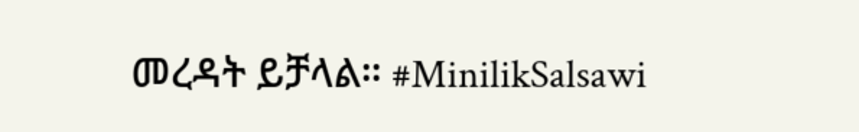መረዳት ይቻላል። #MinilikSalsawi